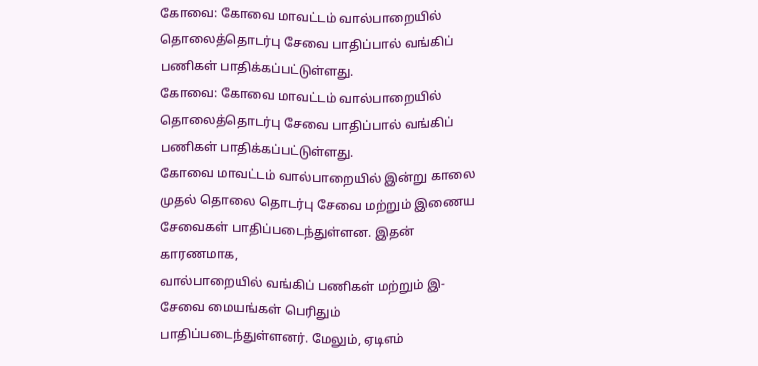கோவை: கோவை மாவட்டம் வால்பாறையில் தொலைத்தொடர்பு சேவை பாதிப்பால் வங்கிப் பணிகள் பாதிக்கப்பட்டுள்ளது.
கோவை: கோவை மாவட்டம் வால்பாறையில் தொலைத்தொடர்பு சேவை பாதிப்பால் வங்கிப் பணிகள் பாதிக்கப்பட்டுள்ளது.
கோவை மாவட்டம் வால்பாறையில் இன்று காலை முதல் தொலை தொடர்பு சேவை மற்றும் இணைய சேவைகள் பாதிப்படைந்துள்ளன. இதன் காரணமாக,
வால்பாறையில் வங்கிப் பணிகள் மற்றும் இ-சேவை மையங்கள் பெரிதும் பாதிப்படைந்துள்ளனர். மேலும், ஏடிஎம்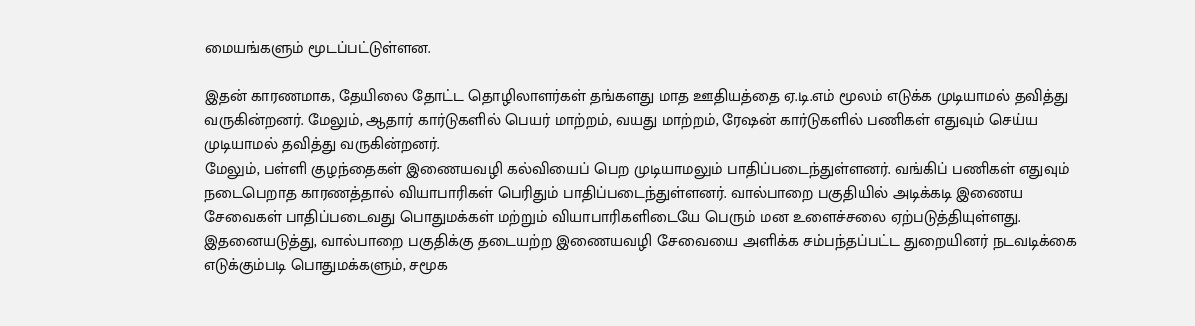மையங்களும் மூடப்பட்டுள்ளன.

இதன் காரணமாக, தேயிலை தோட்ட தொழிலாளர்கள் தங்களது மாத ஊதியத்தை ஏ.டி.எம் மூலம் எடுக்க முடியாமல் தவித்து வருகின்றனர். மேலும், ஆதார் கார்டுகளில் பெயர் மாற்றம், வயது மாற்றம், ரேஷன் கார்டுகளில் பணிகள் எதுவும் செய்ய முடியாமல் தவித்து வருகின்றனர்.
மேலும், பள்ளி குழந்தைகள் இணையவழி கல்வியைப் பெற முடியாமலும் பாதிப்படைந்துள்ளனர். வங்கிப் பணிகள் எதுவும் நடைபெறாத காரணத்தால் வியாபாரிகள் பெரிதும் பாதிப்படைந்துள்ளனர். வால்பாறை பகுதியில் அடிக்கடி இணைய சேவைகள் பாதிப்படைவது பொதுமக்கள் மற்றும் வியாபாரிகளிடையே பெரும் மன உளைச்சலை ஏற்படுத்தியுள்ளது.
இதனையடுத்து, வால்பாறை பகுதிக்கு தடையற்ற இணையவழி சேவையை அளிக்க சம்பந்தப்பட்ட துறையினர் நடவடிக்கை எடுக்கும்படி பொதுமக்களும், சமூக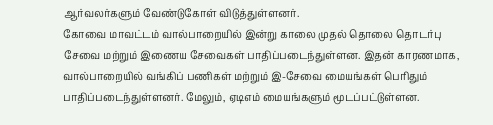ஆர்வலர்களும் வேண்டுகோள் விடுத்துள்ளனர்.
கோவை மாவட்டம் வால்பாறையில் இன்று காலை முதல் தொலை தொடர்பு சேவை மற்றும் இணைய சேவைகள் பாதிப்படைந்துள்ளன. இதன் காரணமாக,
வால்பாறையில் வங்கிப் பணிகள் மற்றும் இ-சேவை மையங்கள் பெரிதும் பாதிப்படைந்துள்ளனர். மேலும், ஏடிஎம் மையங்களும் மூடப்பட்டுள்ளன.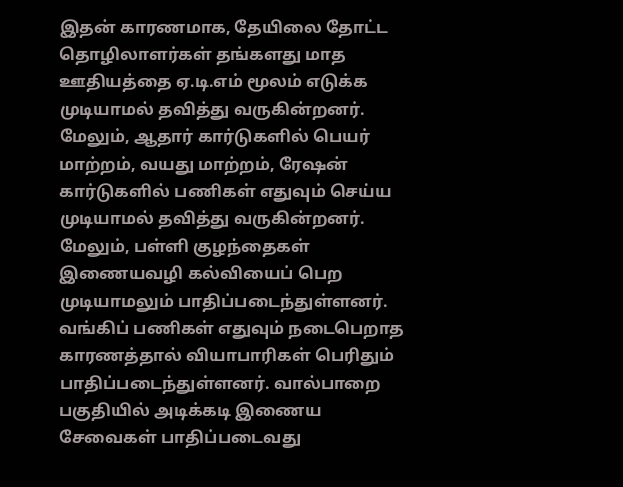இதன் காரணமாக, தேயிலை தோட்ட தொழிலாளர்கள் தங்களது மாத ஊதியத்தை ஏ.டி.எம் மூலம் எடுக்க முடியாமல் தவித்து வருகின்றனர். மேலும், ஆதார் கார்டுகளில் பெயர் மாற்றம், வயது மாற்றம், ரேஷன் கார்டுகளில் பணிகள் எதுவும் செய்ய முடியாமல் தவித்து வருகின்றனர்.
மேலும், பள்ளி குழந்தைகள் இணையவழி கல்வியைப் பெற முடியாமலும் பாதிப்படைந்துள்ளனர். வங்கிப் பணிகள் எதுவும் நடைபெறாத காரணத்தால் வியாபாரிகள் பெரிதும் பாதிப்படைந்துள்ளனர். வால்பாறை பகுதியில் அடிக்கடி இணைய சேவைகள் பாதிப்படைவது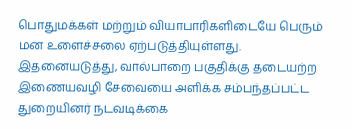பொதுமக்கள் மற்றும் வியாபாரிகளிடையே பெரும் மன உளைச்சலை ஏற்படுத்தியுள்ளது.
இதனையடுத்து, வால்பாறை பகுதிக்கு தடையற்ற இணையவழி சேவையை அளிக்க சம்பந்தப்பட்ட துறையினர் நடவடிக்கை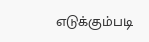எடுக்கும்படி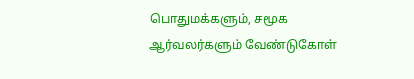பொதுமக்களும், சமூக ஆர்வலர்களும் வேண்டுகோள்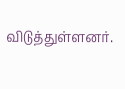விடுத்துள்ளனர்.